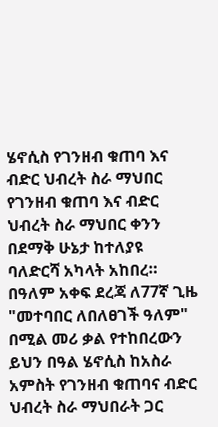ሄኖሲስ የገንዘብ ቁጠባ እና ብድር ህብረት ስራ ማህበር የገንዘብ ቁጠባ እና ብድር ህብረት ስራ ማህበር ቀንን በደማቅ ሁኔታ ከተለያዩ ባለድርሻ አካላት አከበረ።
በዓለም አቀፍ ደረጃ ለ77ኛ ጊዜ "መተባበር ለበለፀገች ዓለም" በሚል መሪ ቃል የተከበረውን ይህን በዓል ሄኖሲስ ከአስራ አምስት የገንዘብ ቁጠባና ብድር ህብረት ስራ ማህበራት ጋር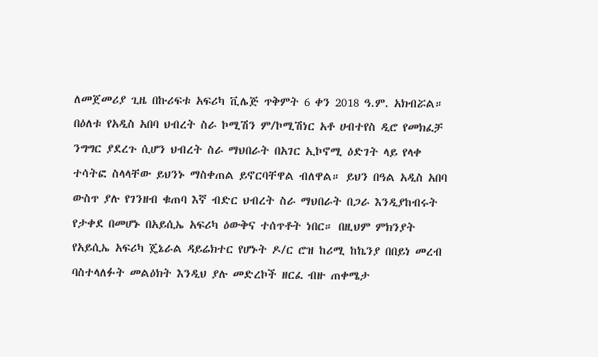ለመጀመሪያ ጊዜ በኩሪፍቱ አፍሪካ ቪሌጅ ጥቅምት 6 ቀን 2018 ዓ.ም. አክብሯል። በዕለቱ የአዲስ አበባ ህብረት ስራ ኮሚሽን ም/ኮሚሽነር አቶ ሀብተየስ ዲሮ የመክፈቻ ንግግር ያደረጉ ሲሆን ህብረት ስራ ማህበራት በአገር ኢኮኖሚ ዕድገት ላይ የላቀ ተሳትፎ ስላላቸው ይህንኑ ማስቀጠል ይኖርባቸዋል ብለዋል። ይህን በዓል አዲስ አበባ ውስጥ ያሉ የገንዘብ ቁጠባ እኛ ብድር ህብረት ስራ ማህበራት በጋራ እንዲያከብሩት የታቀደ በመሆኑ በአይሲኤ አፍሪካ ዕውቅና ተሰጥቶት ነበር። በዚህም ምክንያት የአይሲኤ አፍሪካ ጄኔራል ዳይሬክተር የሆኑት ዶ/ር ሮዝ ከሪሚ ከኬንያ በበይነ መረብ ባስተላለፉት መልዕክት እንዲህ ያሉ መድረኮች ዘርፈ ብዙ ጠቀሜታ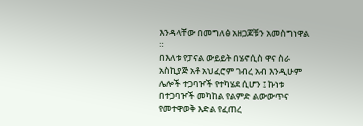እንዳላቸው በመግለፅ አዘጋጆቹን አመስግነዋል ።
በእለቱ የፓናል ውይይት በሄኖሲስ ዋና ስራ አስኪያጅ አቶ አህፈሮም ገብረ አብ እንዲሁም ሌሎች ተጋባዦች የተካሄደ ሲሆን ፤ ኩነቱ በተጋባዦች መካከል የልምድ ልውውጥና የመተዋወቅ እድል የፈጠረ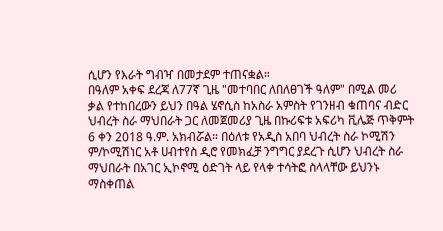ሲሆን የእራት ግብዣ በመታደም ተጠናቋል።
በዓለም አቀፍ ደረጃ ለ77ኛ ጊዜ "መተባበር ለበለፀገች ዓለም" በሚል መሪ ቃል የተከበረውን ይህን በዓል ሄኖሲስ ከአስራ አምስት የገንዘብ ቁጠባና ብድር ህብረት ስራ ማህበራት ጋር ለመጀመሪያ ጊዜ በኩሪፍቱ አፍሪካ ቪሌጅ ጥቅምት 6 ቀን 2018 ዓ.ም. አክብሯል። በዕለቱ የአዲስ አበባ ህብረት ስራ ኮሚሽን ም/ኮሚሽነር አቶ ሀብተየስ ዲሮ የመክፈቻ ንግግር ያደረጉ ሲሆን ህብረት ስራ ማህበራት በአገር ኢኮኖሚ ዕድገት ላይ የላቀ ተሳትፎ ስላላቸው ይህንኑ ማስቀጠል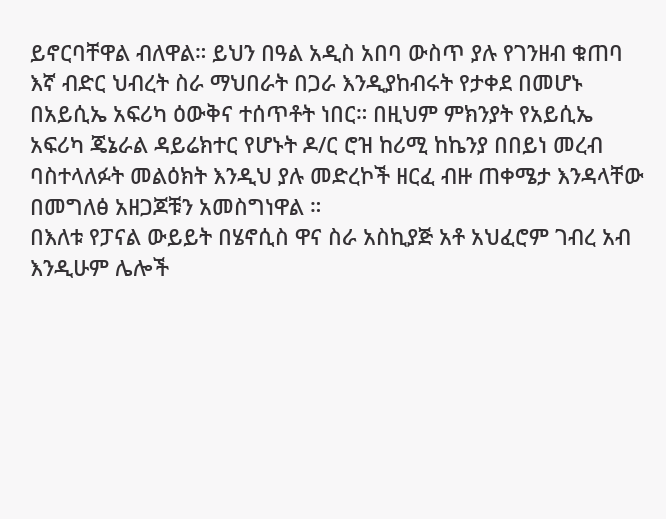ይኖርባቸዋል ብለዋል። ይህን በዓል አዲስ አበባ ውስጥ ያሉ የገንዘብ ቁጠባ እኛ ብድር ህብረት ስራ ማህበራት በጋራ እንዲያከብሩት የታቀደ በመሆኑ በአይሲኤ አፍሪካ ዕውቅና ተሰጥቶት ነበር። በዚህም ምክንያት የአይሲኤ አፍሪካ ጄኔራል ዳይሬክተር የሆኑት ዶ/ር ሮዝ ከሪሚ ከኬንያ በበይነ መረብ ባስተላለፉት መልዕክት እንዲህ ያሉ መድረኮች ዘርፈ ብዙ ጠቀሜታ እንዳላቸው በመግለፅ አዘጋጆቹን አመስግነዋል ።
በእለቱ የፓናል ውይይት በሄኖሲስ ዋና ስራ አስኪያጅ አቶ አህፈሮም ገብረ አብ እንዲሁም ሌሎች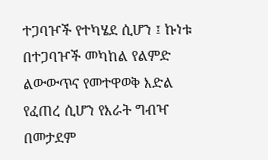ተጋባዦች የተካሄደ ሲሆን ፤ ኩነቱ በተጋባዦች መካከል የልምድ ልውውጥና የመተዋወቅ እድል የፈጠረ ሲሆን የእራት ግብዣ በመታደም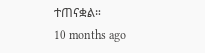ተጠናቋል።
10 months ago